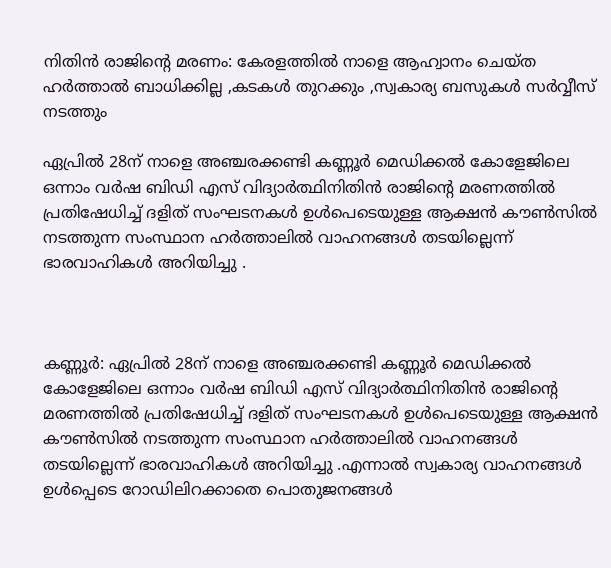നിതിന്‍ രാജിന്‍റെ മരണം: കേരളത്തില്‍ നാളെ ആഹ്വാനം ചെയ്ത ഹർത്താല്‍ ബാധിക്കില്ല ,കടകൾ തുറക്കും ,സ്വകാര്യ ബസുകൾ സർവ്വീസ് നടത്തും

ഏപ്രിൽ 28ന് നാളെ അഞ്ചരക്കണ്ടി കണ്ണൂർ മെഡിക്കൽ കോളേജിലെ ഒന്നാം വർഷ ബിഡി എസ് വിദ്യാർത്ഥിനിതിൻ രാജിൻ്റെ മരണത്തിൽ പ്രതിഷേധിച്ച് ദളിത് സംഘടനകൾ ഉൾപെടെയുള്ള ആക്ഷൻ കൗൺസിൽ നടത്തുന്ന സംസ്ഥാന ഹർത്താലിൽ വാഹനങ്ങൾ തടയില്ലെന്ന് ഭാരവാഹികൾ അറിയിച്ചു .



കണ്ണൂർ: ഏപ്രിൽ 28ന് നാളെ അഞ്ചരക്കണ്ടി കണ്ണൂർ മെഡിക്കൽ കോളേജിലെ ഒന്നാം വർഷ ബിഡി എസ് വിദ്യാർത്ഥിനിതിൻ രാജിൻ്റെ മരണത്തിൽ പ്രതിഷേധിച്ച് ദളിത് സംഘടനകൾ ഉൾപെടെയുള്ള ആക്ഷൻ കൗൺസിൽ നടത്തുന്ന സംസ്ഥാന ഹർത്താലിൽ വാഹനങ്ങൾ തടയില്ലെന്ന് ഭാരവാഹികൾ അറിയിച്ചു .എന്നാൽ സ്വകാര്യ വാഹനങ്ങൾ ഉൾപ്പെടെ റോഡിലിറക്കാതെ പൊതുജനങ്ങൾ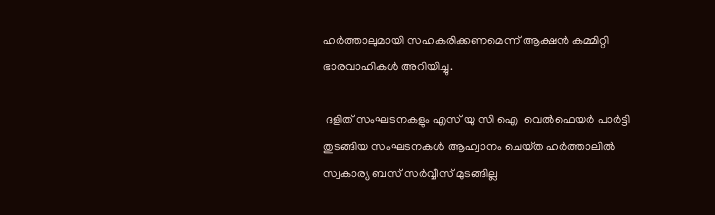ഹർത്താലുമായി സഹകരിക്കണമെന്ന് ആക്ഷൻ കമ്മിറ്റി ഭാരവാഹികൾ അറിയിച്ചു.

 ദളിത് സംഘടനകളും എസ് യു സി ഐ  വെൽഫെയർ പാർട്ടി തുടങ്ങിയ സംഘടനകൾ ആഹ്വാനം ചെയ്‌ത ഹർത്താലിൽ സ്വകാര്യ ബസ് സർവ്വീസ് മുടങ്ങില്ല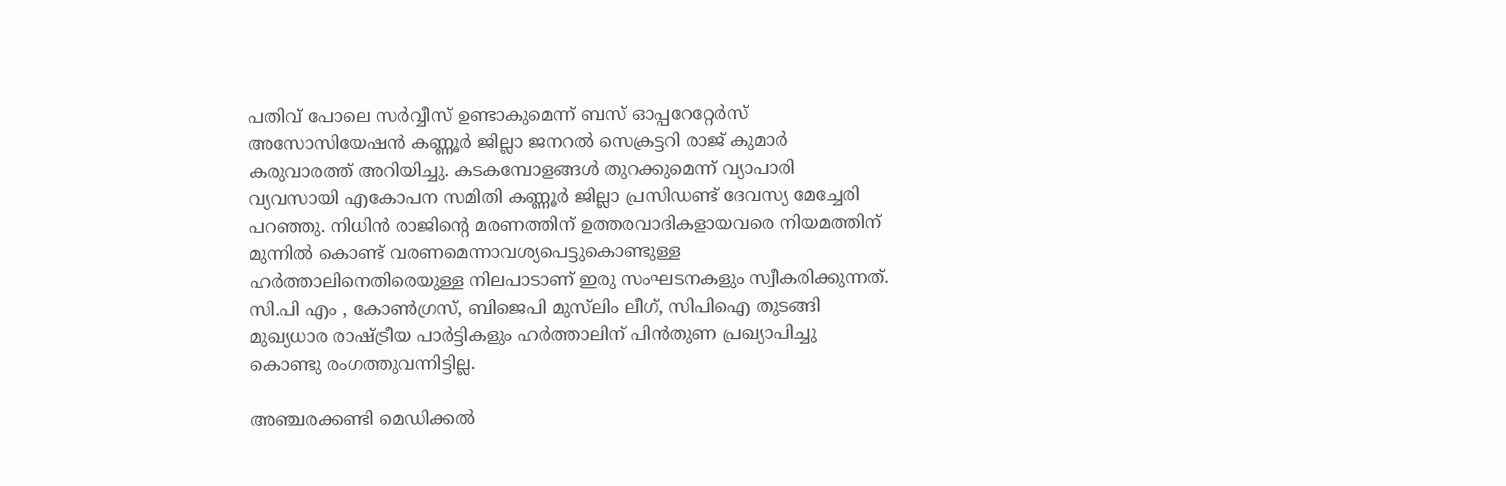പതിവ് പോലെ സർവ്വീസ് ഉണ്ടാകുമെന്ന് ബസ് ഓപ്പറേറ്റേർസ് അസോസിയേഷൻ കണ്ണൂർ ജില്ലാ ജനറൽ സെക്രട്ടറി രാജ് കുമാർ കരുവാരത്ത് അറിയിച്ചു. കടകമ്പോളങ്ങൾ തുറക്കുമെന്ന് വ്യാപാരി വ്യവസായി എകോപന സമിതി കണ്ണൂർ ജില്ലാ പ്രസിഡണ്ട് ദേവസ്യ മേച്ചേരി പറഞ്ഞു. നിധിൻ രാജിന്റെ മരണത്തിന് ഉത്തരവാദികളായവരെ നിയമത്തിന് മുന്നിൽ കൊണ്ട് വരണമെന്നാവശ്യപെട്ടുകൊണ്ടുള്ള ഹർത്താലിനെതിരെയുള്ള നിലപാടാണ് ഇരു സംഘടനകളും സ്വീകരിക്കുന്നത്. സി.പി എം , കോൺഗ്രസ്, ബിജെപി മുസ്‌ലിം ലീഗ്, സിപിഐ തുടങ്ങി മുഖ്യധാര രാഷ്‌ട്രീയ പാർട്ടികളും ഹർത്താലിന് പിൻതുണ പ്രഖ്യാപിച്ചു കൊണ്ടു രംഗത്തുവന്നിട്ടില്ല.

അഞ്ചരക്കണ്ടി മെഡിക്കൽ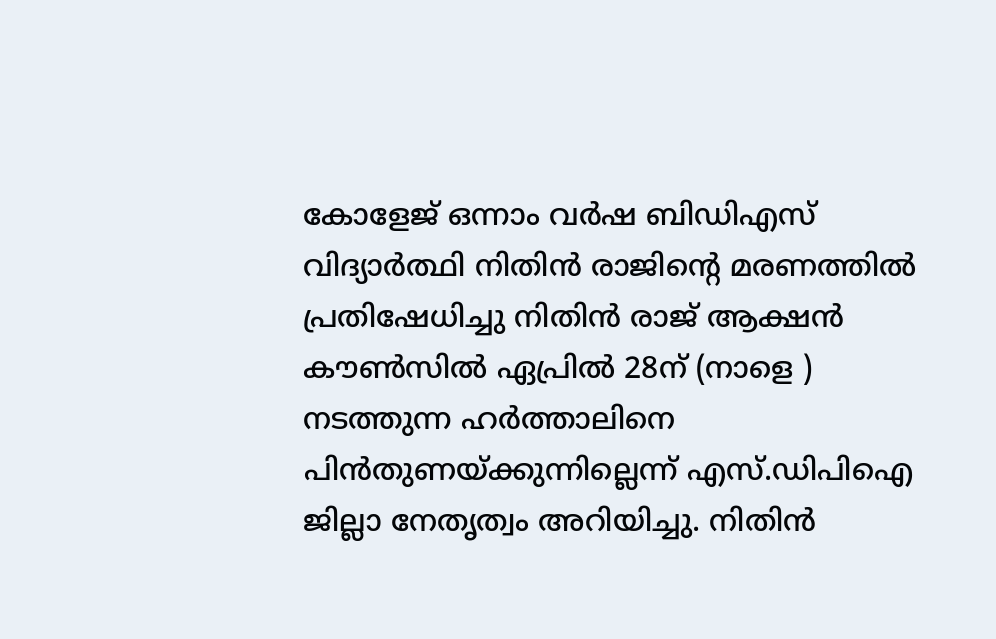കോളേജ് ഒന്നാം വർഷ ബിഡിഎസ് വിദ്യാർത്ഥി നിതിൻ രാജിൻ്റെ മരണത്തിൽ പ്രതിഷേധിച്ചു നിതിൻ രാജ് ആക്ഷൻ കൗൺസിൽ ഏപ്രിൽ 28ന് (നാളെ ) നടത്തുന്ന ഹർത്താലിനെ പിൻതുണയ്ക്കുന്നില്ലെന്ന് എസ്.ഡിപിഐ ജില്ലാ നേതൃത്വം അറിയിച്ചു. നിതിൻ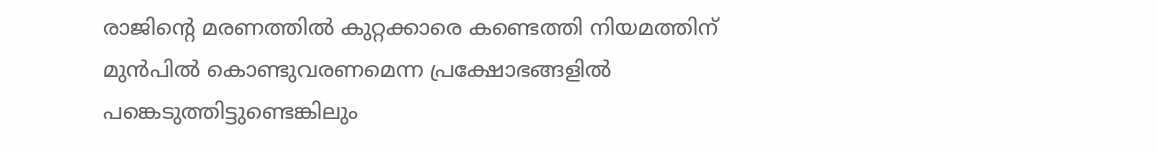രാജിൻ്റെ മരണത്തിൽ കുറ്റക്കാരെ കണ്ടെത്തി നിയമത്തിന് മുൻപിൽ കൊണ്ടുവരണമെന്ന പ്രക്ഷോഭങ്ങളിൽ പങ്കെടുത്തിട്ടുണ്ടെങ്കിലും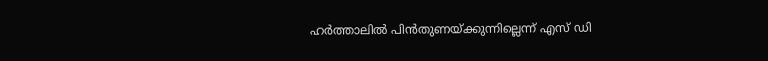ഹർത്താലിൽ പിൻതുണയ്ക്കുന്നില്ലെന്ന് എസ് ഡി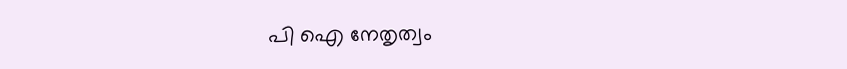പി ഐ നേതൃത്വം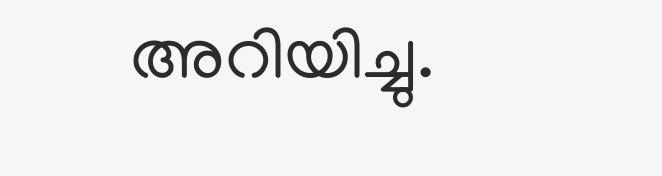അറിയിച്ചു.